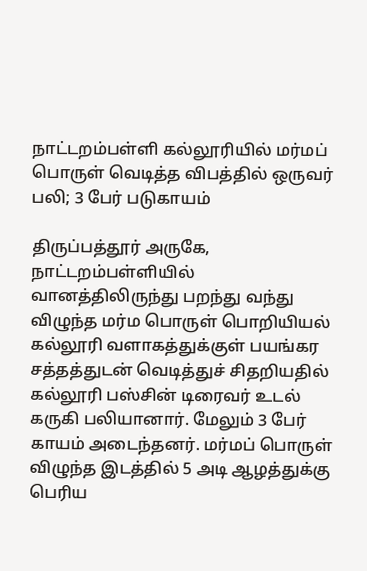நாட்டறம்பள்ளி கல்லூரியில் மர்மப் பொருள் வெடித்த விபத்தில் ஒருவர் பலி; 3 பேர் படுகாயம்

திருப்பத்தூர் அருகே, நாட்டறம்பள்ளியில் வானத்திலிருந்து பறந்து வந்து விழுந்த மர்ம பொருள் பொறியியல் கல்லூரி வளாகத்துக்குள் பயங்கர சத்தத்துடன் வெடித்துச் சிதறியதில் கல்லூரி பஸ்சின் டிரைவர் உடல் கருகி பலியானார். மேலும் 3 பேர் காயம் அடைந்தனர். மர்மப் பொருள் விழுந்த இடத்தில் 5 அடி ஆழத்துக்கு பெரிய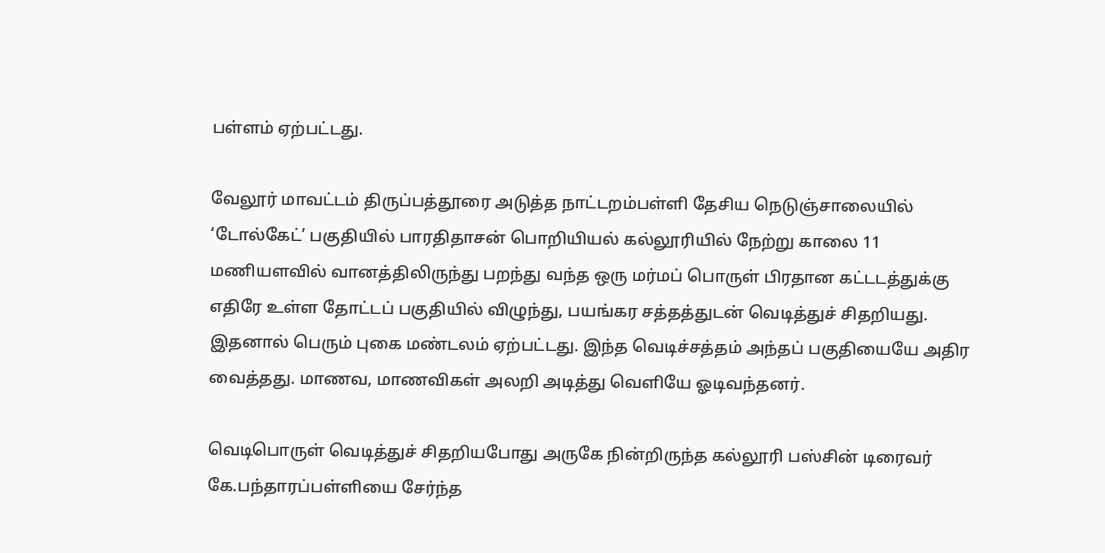பள்ளம் ஏற்பட்டது.

வேலூர் மாவட்டம் திருப்பத்தூரை அடுத்த நாட்டறம்பள்ளி தேசிய நெடுஞ்சாலையில் ‘டோல்கேட்’ பகுதியில் பாரதிதாசன் பொறியியல் கல்லூரியில் நேற்று காலை 11 மணியளவில் வானத்திலிருந்து பறந்து வந்த ஒரு மர்மப் பொருள் பிரதான கட்டடத்துக்கு எதிரே உள்ள தோட்டப் பகுதியில் விழுந்து, பயங்கர சத்தத்துடன் வெடித்துச் சிதறியது. இதனால் பெரும் புகை மண்டலம் ஏற்பட்டது. இந்த வெடிச்சத்தம் அந்தப் பகுதியையே அதிர வைத்தது. மாணவ, மாணவிகள் அலறி அடித்து வெளியே ஓடிவந்தனர்.

வெடிபொருள் வெடித்துச் சிதறியபோது அருகே நின்றிருந்த கல்லூரி பஸ்சின் டிரைவர் கே.பந்தாரப்பள்ளியை சேர்ந்த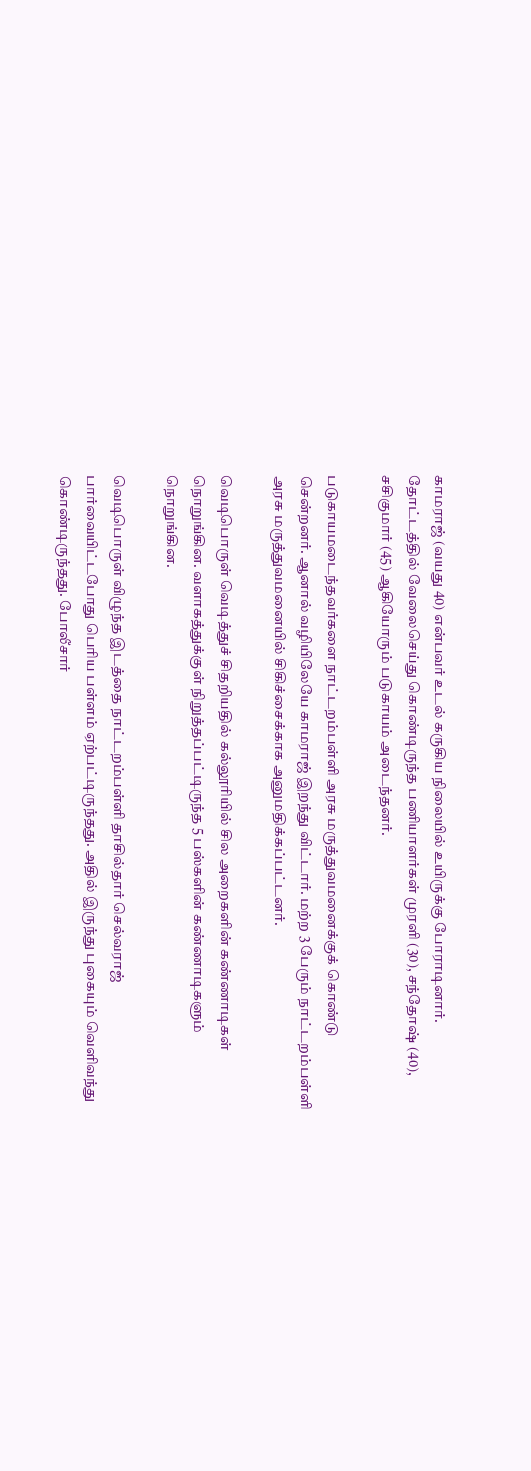காமராஜ் (வயது 40) என்பவர் உடல் கருகிய நிலையில் உயிருக்கு போராடினார். தோட்டத்தில் வேலைசெய்து கொண்டிருந்த பணியாளர்கள் முரளி (30), சந்தோஷ் (40), சசிகுமார் (45) ஆகியோரும் படுகாயம் அடைந்தனர்.

படுகாயமடைந்தவர்களை நாட்டறம்பள்ளி அரசு மருத்துவமனைக்குக் கொண்டு சென்றனர். ஆனால் வழியிலேயே காமராஜ் இறந்து விட்டார். மற்ற 3 பேரும் நாட்டறம்பள்ளி அரசு மருத்துவமனையில் சிகிச்சைக்காக அனுமதிக்கப்பட்டனர்.

வெடிபொருள் வெடித்துச் சிதறியதில் கல்லூரியில் சில அறைகளின் கண்ணாடிகள் நொறுங்கின. வளாகத்துக்குள் நிறுத்தப்பட்டிருந்த 5 பஸ்களின் கண்ணாடிகளும் நொறுங்கின.

வெடிபொருள் விழுந்த இடத்தை நாட்டறம்பள்ளி தாசில்தார் செல்வராஜ் பார்வையிட்டபோது பெரிய பள்ளம் ஏற்பட்டிருந்தது. அதில் இருந்து புகையும் வெளிவந்து கொண்டிருந்தது. போலீசார்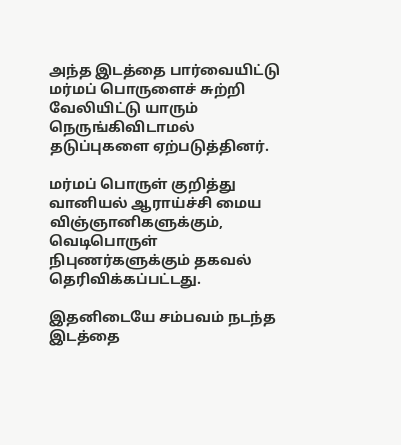அந்த இடத்தை பார்வையிட்டு மர்மப் பொருளைச் சுற்றி வேலியிட்டு யாரும் நெருங்கிவிடாமல் தடுப்புகளை ஏற்படுத்தினர்.

மர்மப் பொருள் குறித்து வானியல் ஆராய்ச்சி மைய விஞ்ஞானிகளுக்கும், வெடிபொருள் நிபுணர்களுக்கும் தகவல் தெரிவிக்கப்பட்டது.

இதனிடையே சம்பவம் நடந்த இடத்தை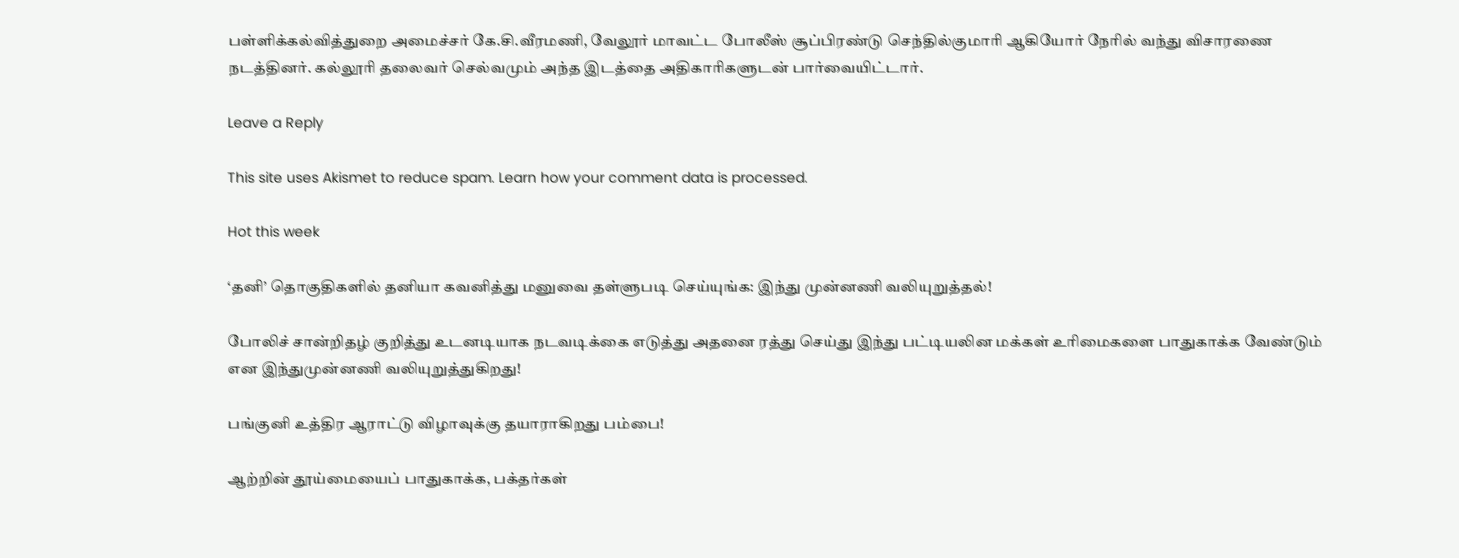பள்ளிக்கல்வித்துறை அமைச்சர் கே.சி.வீரமணி, வேலூர் மாவட்ட போலீஸ் சூப்பிரண்டு செந்தில்குமாரி ஆகியோர் நேரில் வந்து விசாரணை நடத்தினர். கல்லூரி தலைவர் செல்வமும் அந்த இடத்தை அதிகாரிகளுடன் பார்வையிட்டார்.

Leave a Reply

This site uses Akismet to reduce spam. Learn how your comment data is processed.

Hot this week

‘தனி’ தொகுதிகளில் தனியா கவனித்து மனுவை தள்ளுபடி செய்யுங்க: இந்து முன்னணி வலியுறுத்தல்!

போலிச் சான்றிதழ் குறித்து உடனடியாக நடவடிக்கை எடுத்து அதனை ரத்து செய்து இந்து பட்டியலின மக்கள் உரிமைகளை பாதுகாக்க வேண்டும் என இந்துமுன்னணி வலியுறுத்துகிறது!

பங்குனி உத்திர ஆராட்டு விழாவுக்கு தயாராகிறது பம்பை!

ஆற்றின் தூய்மையைப் பாதுகாக்க, பக்தர்கள்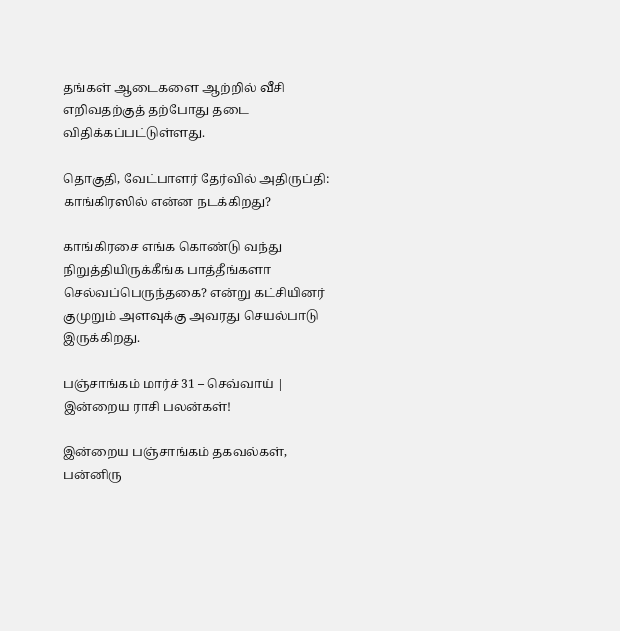தங்கள் ஆடைகளை ஆற்றில் வீசி எறிவதற்குத் தற்போது தடை விதிக்கப்பட்டுள்ளது.

தொகுதி, வேட்பாளர் தேர்வில் அதிருப்தி: காங்கிரஸில் என்ன நடக்கிறது?

காங்கிரசை எங்க கொண்டு வந்து நிறுத்தியிருக்கீங்க பாத்தீங்களா செல்வப்பெருந்தகை? என்று கட்சியினர் குமுறும் அளவுக்கு அவரது செயல்பாடு இருக்கிறது.

பஞ்சாங்கம் மார்ச் 31 – செவ்வாய் | இன்றைய ராசி பலன்கள்!

இன்றைய பஞ்சாங்கம் தகவல்கள், பன்னிரு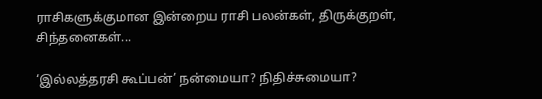ராசிகளுக்குமான இன்றைய ராசி பலன்கள், திருக்குறள், சிந்தனைகள்...

‘இல்லத்தரசி கூப்பன்’ நன்மையா? நிதிச்சுமையா?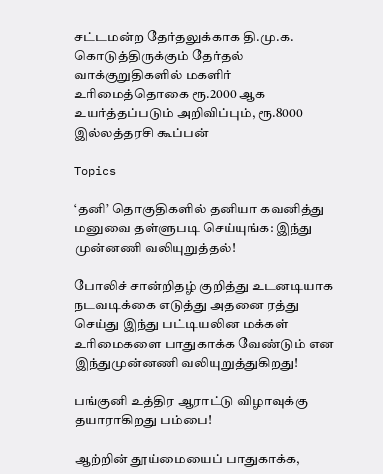சட்டமன்ற தேர்தலுக்காக தி.மு.க. கொடுத்திருக்கும் தேர்தல் வாக்குறுதிகளில் மகளிர் உரிமைத்தொகை ரூ.2000 ஆக உயர்த்தப்படும் அறிவிப்பும், ரூ.8000 இல்லத்தரசி கூப்பன்

Topics

‘தனி’ தொகுதிகளில் தனியா கவனித்து மனுவை தள்ளுபடி செய்யுங்க: இந்து முன்னணி வலியுறுத்தல்!

போலிச் சான்றிதழ் குறித்து உடனடியாக நடவடிக்கை எடுத்து அதனை ரத்து செய்து இந்து பட்டியலின மக்கள் உரிமைகளை பாதுகாக்க வேண்டும் என இந்துமுன்னணி வலியுறுத்துகிறது!

பங்குனி உத்திர ஆராட்டு விழாவுக்கு தயாராகிறது பம்பை!

ஆற்றின் தூய்மையைப் பாதுகாக்க,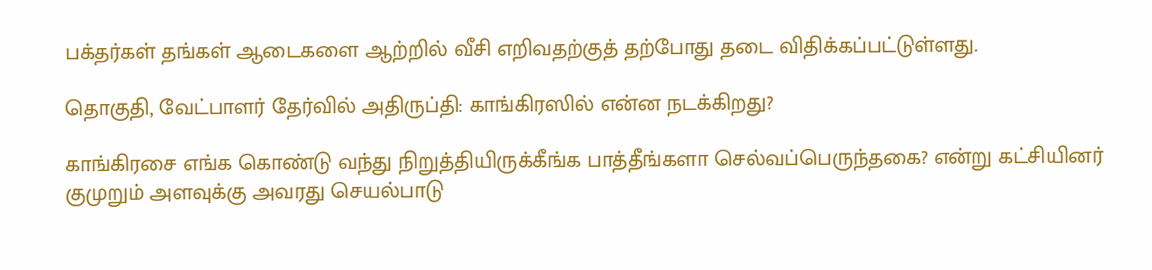பக்தர்கள் தங்கள் ஆடைகளை ஆற்றில் வீசி எறிவதற்குத் தற்போது தடை விதிக்கப்பட்டுள்ளது.

தொகுதி, வேட்பாளர் தேர்வில் அதிருப்தி: காங்கிரஸில் என்ன நடக்கிறது?

காங்கிரசை எங்க கொண்டு வந்து நிறுத்தியிருக்கீங்க பாத்தீங்களா செல்வப்பெருந்தகை? என்று கட்சியினர் குமுறும் அளவுக்கு அவரது செயல்பாடு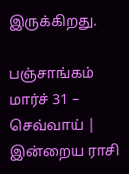இருக்கிறது.

பஞ்சாங்கம் மார்ச் 31 – செவ்வாய் | இன்றைய ராசி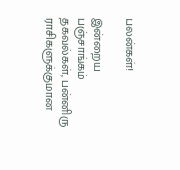பலன்கள்!

இன்றைய பஞ்சாங்கம் தகவல்கள், பன்னிரு ராசிகளுக்குமான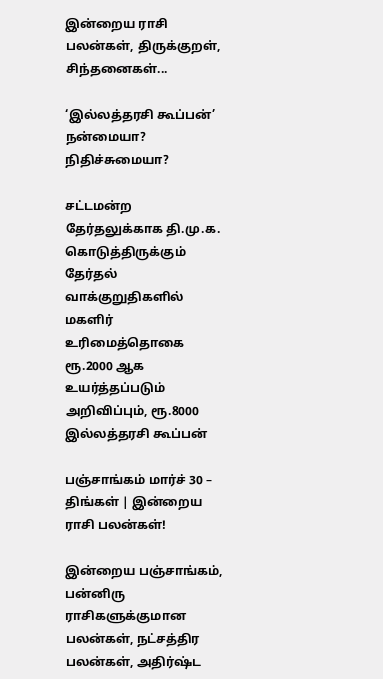இன்றைய ராசி பலன்கள், திருக்குறள், சிந்தனைகள்...

‘இல்லத்தரசி கூப்பன்’ நன்மையா? நிதிச்சுமையா?

சட்டமன்ற தேர்தலுக்காக தி.மு.க. கொடுத்திருக்கும் தேர்தல் வாக்குறுதிகளில் மகளிர் உரிமைத்தொகை ரூ.2000 ஆக உயர்த்தப்படும் அறிவிப்பும், ரூ.8000 இல்லத்தரசி கூப்பன்

பஞ்சாங்கம் மார்ச் 30 – திங்கள் | இன்றைய ராசி பலன்கள்!

இன்றைய பஞ்சாங்கம், பன்னிரு ராசிகளுக்குமான பலன்கள், நட்சத்திர பலன்கள், அதிர்ஷ்ட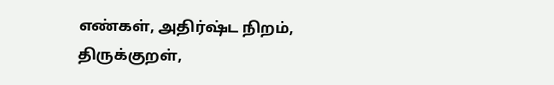எண்கள், அதிர்ஷ்ட நிறம், திருக்குறள்,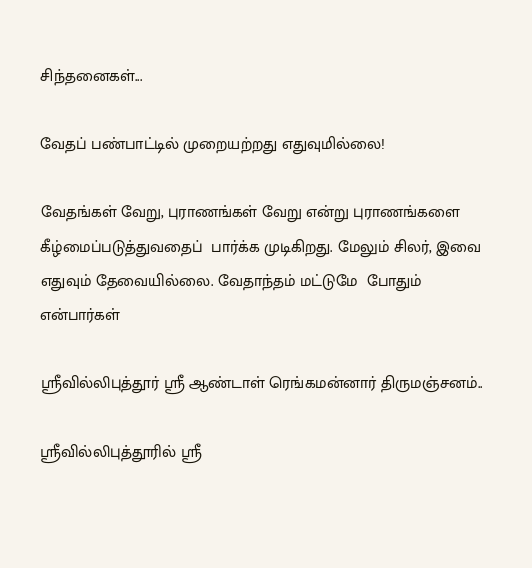சிந்தனைகள்...

வேதப் பண்பாட்டில் முறையற்றது எதுவுமில்லை!

வேதங்கள் வேறு, புராணங்கள் வேறு என்று புராணங்களை கீழ்மைப்படுத்துவதைப்  பார்க்க முடிகிறது. மேலும் சிலர், இவை எதுவும் தேவையில்லை. வேதாந்தம் மட்டுமே  போதும் என்பார்கள்

ஶ்ரீவில்லிபுத்தூர் ஶ்ரீ ஆண்டாள் ரெங்கமன்னார் திருமஞ்சனம்..

ஸ்ரீவில்லிபுத்தூரில் ஶ்ரீ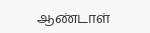ஆண்டாள்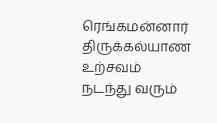ரெங்கமன்னார் திருக்கல்யாண உற்சவம் நடந்து வரும்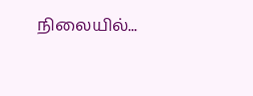நிலையில்...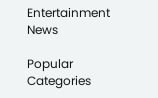Entertainment News

Popular Categories